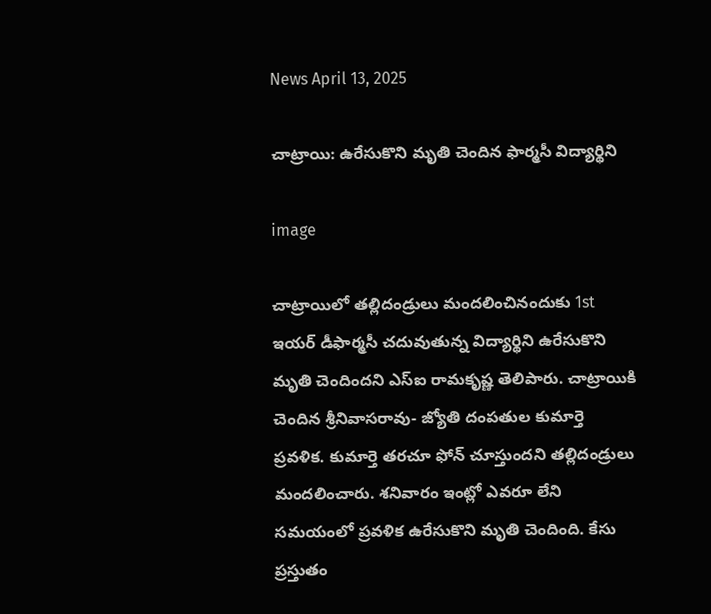News April 13, 2025

చాట్రాయి: ఉరేసుకొని మృతి చెందిన ఫార్మసీ విద్యార్థిని

image

చాట్రాయిలో తల్లిదండ్రులు మందలించినందుకు 1st ఇయర్ డీఫార్మసీ చదువుతున్న విద్యార్థిని ఉరేసుకొని మృతి చెందిందని ఎస్ఐ రామకృష్ణ తెలిపారు. చాట్రాయికి చెందిన శ్రీనివాసరావు- జ్యోతి దంపతుల కుమార్తె ప్రవళిక. కుమార్తె తరచూ ఫోన్ చూస్తుందని తల్లిదండ్రులు మందలించారు. శనివారం ఇంట్లో ఎవరూ లేని సమయంలో ప్రవళిక ఉరేసుకొని మృతి చెందింది. కేసు ప్రస్తుతం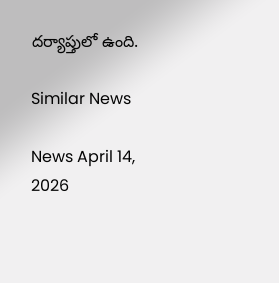దర్యాప్తులో ఉంది.

Similar News

News April 14, 2026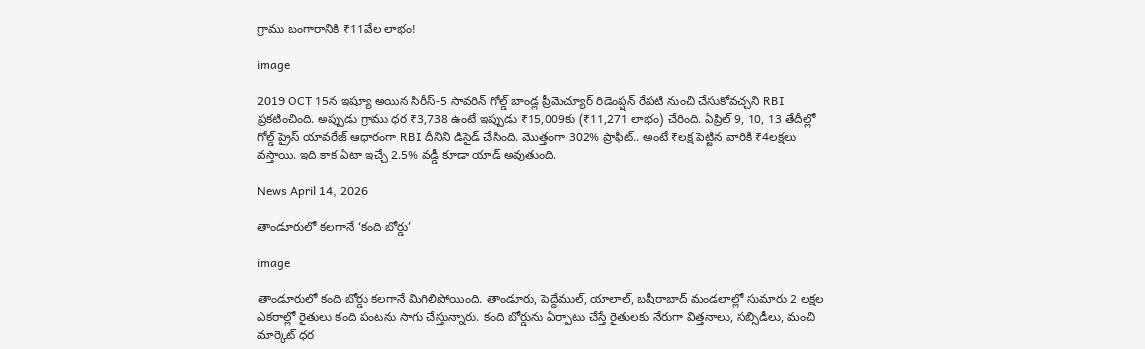గ్రాము బంగారానికి ₹11వేల లాభం!

image

2019 OCT 15న ఇష్యూ అయిన సిరీస్-5 సావరిన్ గోల్డ్ బాండ్ల ప్రీమెచ్యూర్ రిడెంప్షన్ రేపటి నుంచి చేసుకోవచ్చని RBI ప్రకటించింది. అప్పుడు గ్రాము ధర ₹3,738 ఉంటే ఇప్పుడు ₹15,009కు (₹11,271 లాభం) చేరింది. ఏప్రిల్ 9, 10, 13 తేదీల్లో గోల్డ్ ప్రైస్ యావరేజ్ ఆధారంగా RBI దీనిని డిసైడ్ చేసింది. మొత్తంగా 302% ప్రాఫిట్.. అంటే ₹లక్ష పెట్టిన వారికి ₹4లక్షలు వస్తాయి. ఇది కాక ఏటా ఇచ్చే 2.5% వడ్డీ కూడా యాడ్ అవుతుంది.

News April 14, 2026

తాండూరులో కలగానే ‘కంది బోర్డు’

image

తాండూరులో కంది బోర్డు కలగానే మిగిలిపోయింది. తాండూరు, పెద్దేముల్, యాలాల్, బషీరాబాద్ మండలాల్లో సుమారు 2 లక్షల ఎకరాల్లో రైతులు కంది పంటను సాగు చేస్తున్నారు. కంది బోర్డును ఏర్పాటు చేస్తే రైతులకు నేరుగా విత్తనాలు, సబ్సిడీలు, మంచి మార్కెట్ ధర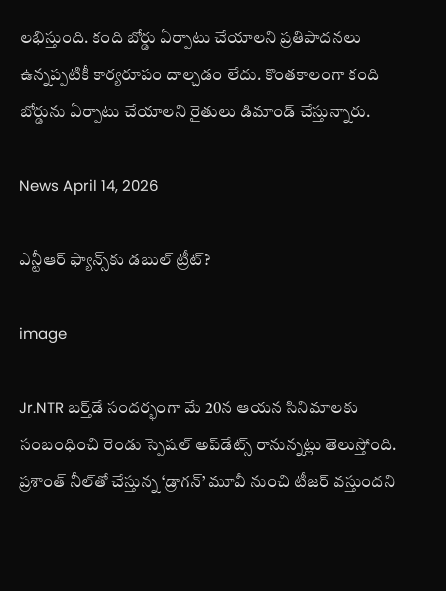లభిస్తుంది. కంది బోర్డు ఏర్పాటు చేయాలని ప్రతిపాదనలు ఉన్నప్పటికీ కార్యరూపం దాల్చడం లేదు. కొంతకాలంగా కంది బోర్డును ఏర్పాటు చేయాలని రైతులు డిమాండ్ చేస్తున్నారు.

News April 14, 2026

ఎన్టీఆర్ ఫ్యాన్స్‌కు డబుల్ ట్రీట్?

image

Jr.NTR బర్త్‌డే సందర్భంగా మే 20న ఆయన సినిమాలకు సంబంధించి రెండు స్పెషల్ అప్‌డేట్స్ రానున్నట్లు తెలుస్తోంది. ప్రశాంత్ నీల్‌తో చేస్తున్న ‘డ్రాగన్’ మూవీ నుంచి టీజర్ వస్తుందని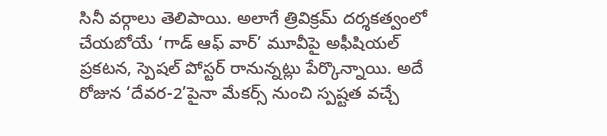సినీ వర్గాలు తెలిపాయి. అలాగే త్రివిక్రమ్ దర్శకత్వంలో చేయబోయే ‘గాడ్ ఆఫ్ వార్’ మూవీపై అఫీషియల్ ప్రకటన, స్పెషల్ పోస్టర్ రానున్నట్లు పేర్కొన్నాయి. అదే రోజున ‘దేవర-2’పైనా మేకర్స్ నుంచి స్పష్టత వచ్చే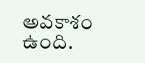అవకాశం ఉంది.